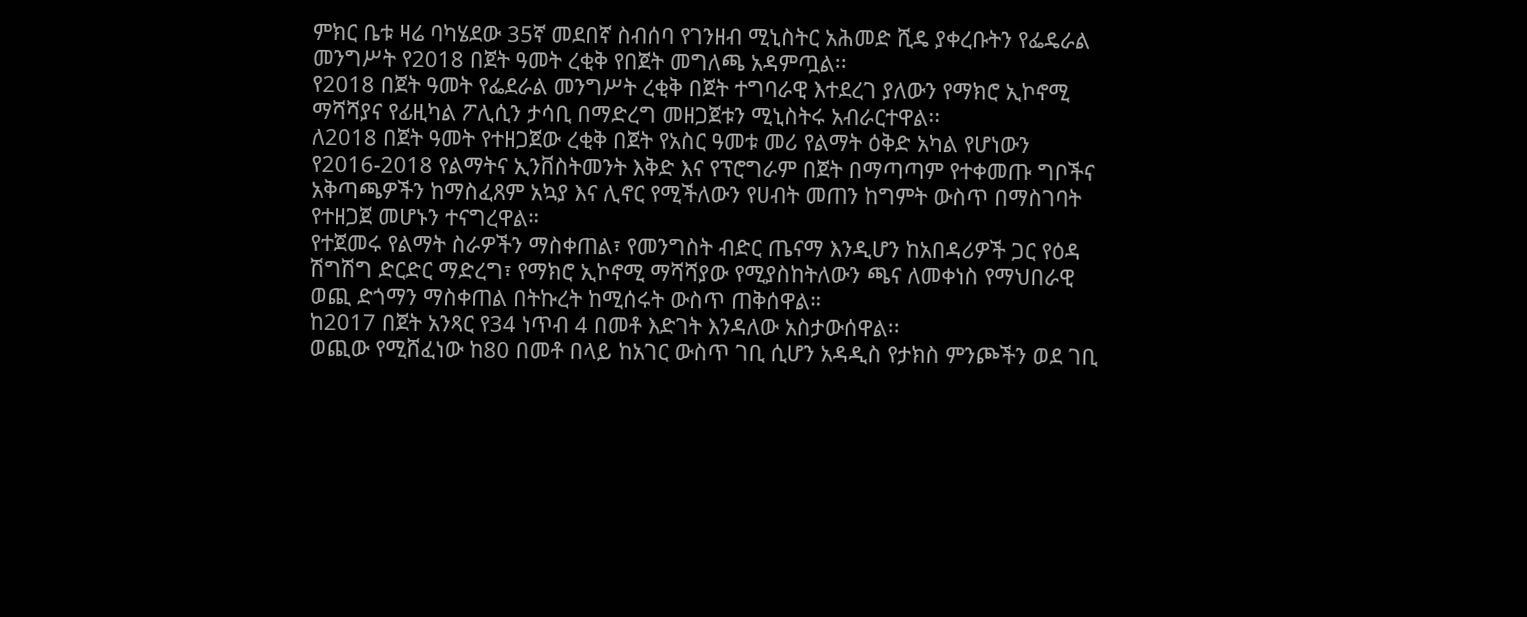ምክር ቤቱ ዛሬ ባካሄደው 35ኛ መደበኛ ስብሰባ የገንዘብ ሚኒስትር አሕመድ ሺዴ ያቀረቡትን የፌዴራል መንግሥት የ2018 በጀት ዓመት ረቂቅ የበጀት መግለጫ አዳምጧል፡፡
የ2018 በጀት ዓመት የፌደራል መንግሥት ረቂቅ በጀት ተግባራዊ እተደረገ ያለውን የማክሮ ኢኮኖሚ ማሻሻያና የፊዚካል ፖሊሲን ታሳቢ በማድረግ መዘጋጀቱን ሚኒስትሩ አብራርተዋል፡፡
ለ2018 በጀት ዓመት የተዘጋጀው ረቂቅ በጀት የአስር ዓመቱ መሪ የልማት ዕቅድ አካል የሆነውን የ2016-2018 የልማትና ኢንቨስትመንት እቅድ እና የፕሮግራም በጀት በማጣጣም የተቀመጡ ግቦችና አቅጣጫዎችን ከማስፈጸም አኳያ እና ሊኖር የሚችለውን የሀብት መጠን ከግምት ውስጥ በማስገባት የተዘጋጀ መሆኑን ተናግረዋል።
የተጀመሩ የልማት ስራዎችን ማስቀጠል፣ የመንግስት ብድር ጤናማ እንዲሆን ከአበዳሪዎች ጋር የዕዳ ሽግሽግ ድርድር ማድረግ፣ የማክሮ ኢኮኖሚ ማሻሻያው የሚያስከትለውን ጫና ለመቀነስ የማህበራዊ ወጪ ድጎማን ማስቀጠል በትኩረት ከሚሰሩት ውስጥ ጠቅሰዋል።
ከ2017 በጀት አንጻር የ34 ነጥብ 4 በመቶ እድገት እንዳለው አስታውሰዋል፡፡
ወጪው የሚሸፈነው ከ80 በመቶ በላይ ከአገር ውስጥ ገቢ ሲሆን አዳዲስ የታክስ ምንጮችን ወደ ገቢ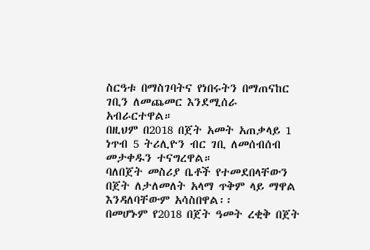ስርዓቱ በማስገባትና የነበሩትን በማጠናከር ገቢን ለመጨመር እንደሚሰራ አብራርተዋል።
በዚህም በ2018 በጀት አመት አጠቃላይ 1 ነጥብ 5 ትሪሊዮን ብር ገቢ ለመሰብሰብ መታቀዱን ተናግረዋል።
ባለበጀት መስሪያ ቤቶች የተመደበላቸውን በጀት ለታለመለት አላማ ጥቅም ላይ ማዋል እንዳለባቸውም አሳስበዋል፡፡
በመሆኑም የ2018 በጀት ዓመት ረቂቅ በጀት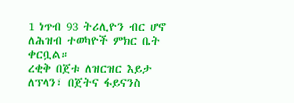1 ነጥብ 93 ትሪሊዮን ብር ሆኖ ለሕዝብ ተወካዮች ምክር ቤት ቀርቧል።
ረቂቅ በጀቱ ለዝርዝር እይታ ለፕላን፣ በጀትና ፋይናንስ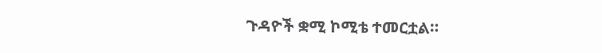ጉዳዮች ቋሚ ኮሚቴ ተመርቷል።